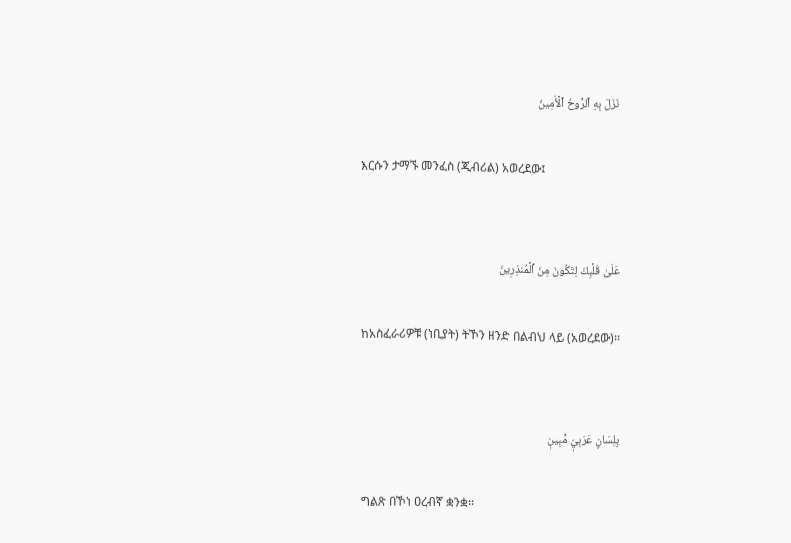نَزَلَ بِهِ ٱلرُّوحُ ٱلۡأَمِينُ

እርሱን ታማኙ መንፈስ (ጂብሪል) አወረደው፤


عَلَىٰ قَلۡبِكَ لِتَكُونَ مِنَ ٱلۡمُنذِرِينَ

ከአስፈራሪዎቹ (ነቢያት) ትኾን ዘንድ በልብህ ላይ (አወረደው)፡፡


بِلِسَانٍ عَرَبِيّٖ مُّبِينٖ

ግልጽ በኾነ ዐረብኛ ቋንቋ፡፡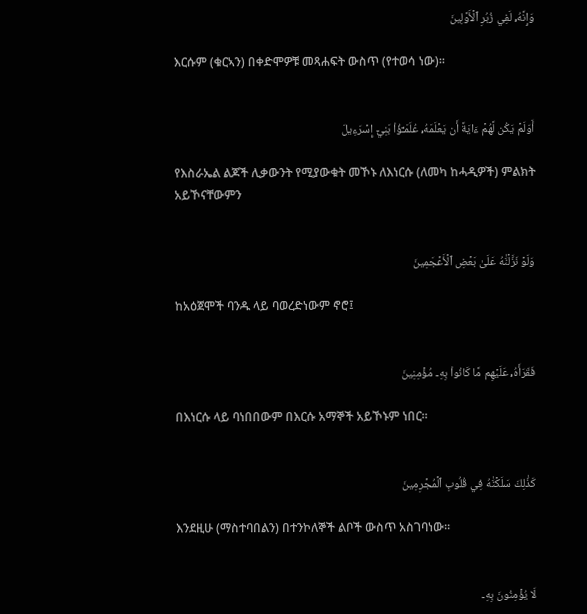وَإِنَّهُۥ لَفِي زُبُرِ ٱلۡأَوَّلِينَ

እርሱም (ቁርኣን) በቀድሞዎቹ መጻሐፍት ውስጥ (የተወሳ ነው)፡፡


أَوَلَمۡ يَكُن لَّهُمۡ ءَايَةً أَن يَعۡلَمَهُۥ عُلَمَـٰٓؤُاْ بَنِيٓ إِسۡرَءِيلَ

የእስራኤል ልጆች ሊቃውንት የሚያውቁት መኾኑ ለእነርሱ (ለመካ ከሓዲዎች) ምልክት አይኾናቸውምን


وَلَوۡ نَزَّلۡنَٰهُ عَلَىٰ بَعۡضِ ٱلۡأَعۡجَمِينَ

ከአዕጀሞች ባንዱ ላይ ባወረድነውም ኖሮ፤


فَقَرَأَهُۥ عَلَيۡهِم مَّا كَانُواْ بِهِۦ مُؤۡمِنِينَ

በእነርሱ ላይ ባነበበውም በእርሱ አማኞች አይኾኑም ነበር፡፡


كَذَٰلِكَ سَلَكۡنَٰهُ فِي قُلُوبِ ٱلۡمُجۡرِمِينَ

እንደዚሁ (ማስተባበልን) በተንኮለኞች ልቦች ውስጥ አስገባነው፡፡


لَا يُؤۡمِنُونَ بِهِۦ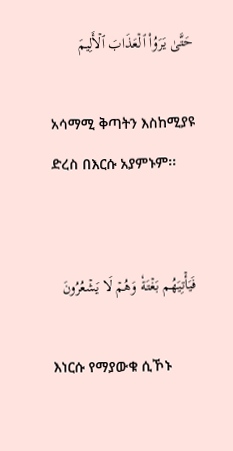حَتَّىٰ يَرَوُاْ ٱلۡعَذَابَ ٱلۡأَلِيمَ

አሳማሚ ቅጣትን እስከሚያዩ ድረስ በእርሱ አያምኑም፡፡


فَيَأۡتِيَهُم بَغۡتَةٗ وَهُمۡ لَا يَشۡعُرُونَ

እነርሱ የማያውቁ ሲኾኑ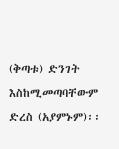(ቅጣቱ) ድንገት እስከሚመጣባቸውም ድረስ (አያምኑም)፡፡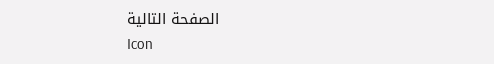الصفحة التالية
Icon